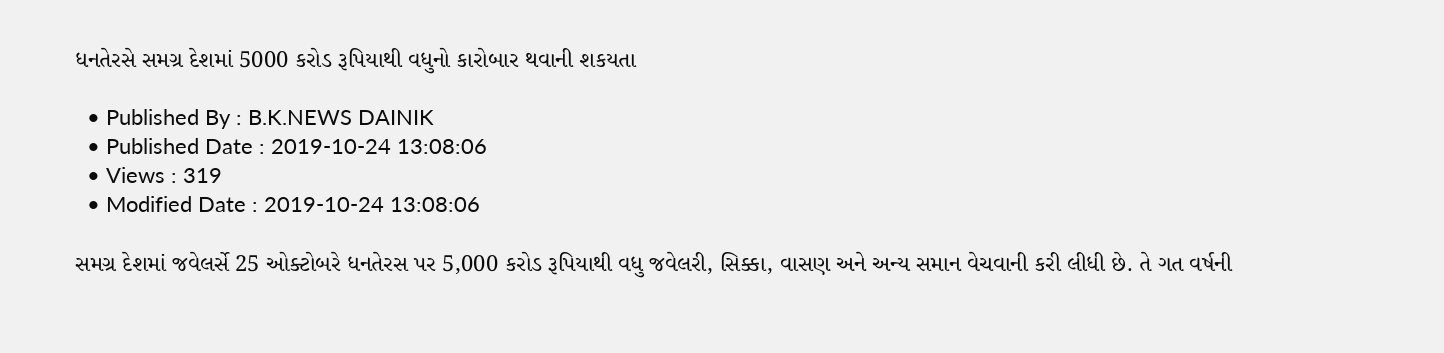ધનતેરસે સમગ્ર દેશમાં 5000 કરોડ રૂપિયાથી વધુનો કારોબાર થવાની શકયતા

  • Published By : B.K.NEWS DAINIK
  • Published Date : 2019-10-24 13:08:06
  • Views : 319
  • Modified Date : 2019-10-24 13:08:06

સમગ્ર દેશમાં જવેલર્સે 25 ઓક્ટોબરે ધનતેરસ પર 5,000 કરોડ રૂપિયાથી વધુ જવેલરી, સિક્કા, વાસણ અને અન્ય સમાન વેચવાની કરી લીધી છે. તે ગત વર્ષની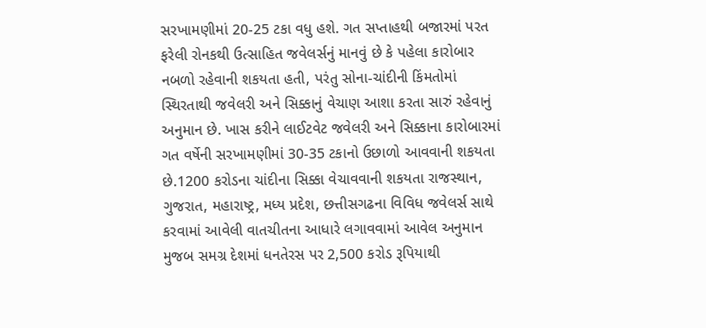સરખામણીમાં 20-25 ટકા વધુ હશે. ગત સપ્તાહથી બજારમાં પરત ફરેલી રોનકથી ઉત્સાહિત જવેલર્સનું માનવું છે કે પહેલા કારોબાર નબળો રહેવાની શકયતા હતી, પરંતુ સોના-ચાંદીની કિંમતોમાં સ્થિરતાથી જવેલરી અને સિક્કાનું વેચાણ આશા કરતા સારું રહેવાનું અનુમાન છે. ખાસ કરીને લાઈટવેટ જવેલરી અને સિક્કાના કારોબારમાં ગત વર્ષેની સરખામણીમાં 30-35 ટકાનો ઉછાળો આવવાની શકયતા છે.1200 કરોડના ચાંદીના સિક્કા વેચાવવાની શકયતા રાજસ્થાન, ગુજરાત, મહારાષ્ટ્ર, મધ્ય પ્રદેશ, છત્તીસગઢના વિવિધ જવેલર્સ સાથે કરવામાં આવેલી વાતચીતના આધારે લગાવવામાં આવેલ અનુમાન મુજબ સમગ્ર દેશમાં ધનતેરસ પર 2,500 કરોડ રૂપિયાથી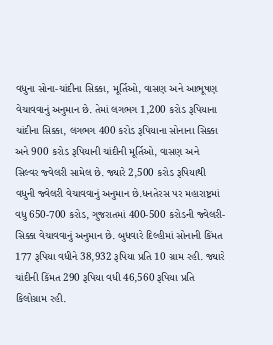વધુના સોના-ચાંદીના સિક્કા, મૂર્તિઓ, વાસણ અને આભૂષણ વેચાવવાનું અનુમાન છે. તેમાં લગભગ 1,200 કરોડ રૂપિયાના ચાંદીના સિક્કા, લગભગ 400 કરોડ રૂપિયાના સોનાના સિક્કા અને 900 કરોડ રૂપિયાની ચાંદીની મૂર્તિઓ, વાસણ અને સિલ્વર જ્વેલરી સામેલ છે. જ્યારે 2,500 કરોડ રૂપિયાથી વધુની જ્વેલરી વેચાવવાનું અનુમાન છે.ધનતેરસ પર મહારાષ્ટ્રમાં વધુ 650-700 કરોડ, ગુજરાતમાં 400-500 કરોડની જ્વેલરી-સિક્કા વેચાવવાનું અનુમાન છે. બુધવારે દિલ્હીમાં સોનાની કિંમત 177 રૂપિયા વધીને 38,932 રૂપિયા પ્રતિ 10 ગ્રામ રહી. જ્યારે ચાંદીની કિંમત 290 રૂપિયા વધી 46,560 રૂપિયા પ્રતિ કિલોગ્રામ રહી.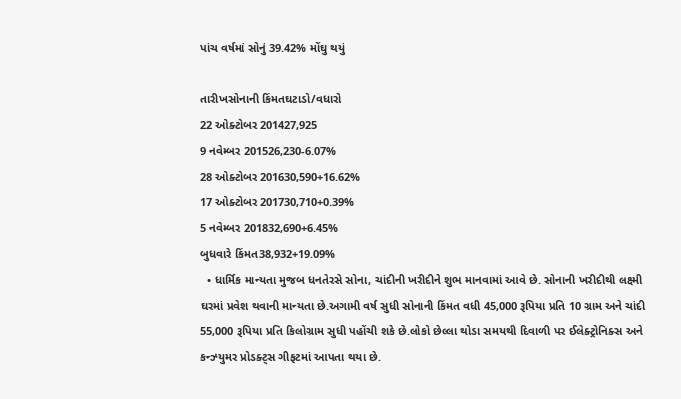પાંચ વર્ષમાં સોનું 39.42% મોંઘુ થયું

તારીખસોનાની કિંમતઘટાડો/વધારો
22 ઓક્ટોબર 201427,925
9 નવેમ્બર 201526,230-6.07%
28 ઓક્ટોબર 201630,590+16.62%
17 ઓક્ટોબર 201730,710+0.39%
5 નવેમ્બર 201832,690+6.45%
બુધવારે કિંમત38,932+19.09%
  • ધાર્મિક માન્યતા મુજબ ધનતેરસે સોના, ચાંદીની ખરીદીને શુભ માનવામાં આવે છે. સોનાની ખરીદીથી લક્ષ્મી ઘરમાં પ્રવેશ થવાની માન્યતા છે.અગામી વર્ષ સુધી સોનાની કિંમત વધી 45,000 રૂપિયા પ્રતિ 10 ગ્રામ અને ચાંદી 55,000 રૂપિયા પ્રતિ કિલોગ્રામ સુધી પહોંચી શકે છે.લોકો છેલ્લા થોડા સમયથી દિવાળી પર ઈલેક્ટ્રોનિક્સ અને કન્ઝ્યુમર પ્રોડક્ટ્સ ગીફટમાં આપતા થયા છે.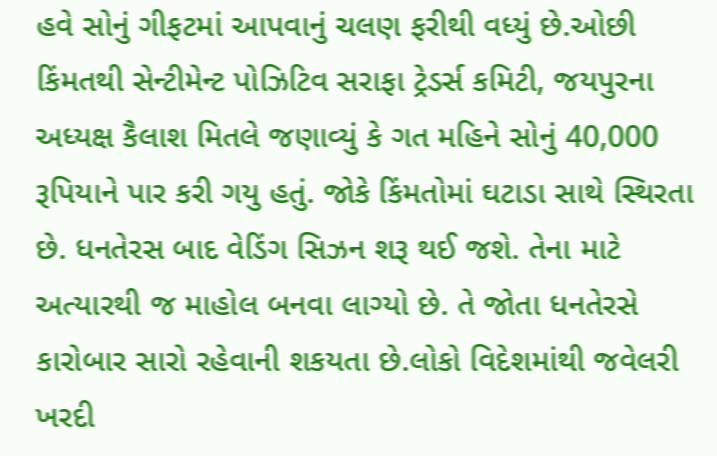હવે સોનું ગીફટમાં આપવાનું ચલણ ફરીથી વધ્યું છે.ઓછી કિંમતથી સેન્ટીમેન્ટ પોઝિટિવ સરાફા ટ્રેડર્સ કમિટી, જયપુરના અધ્યક્ષ કૈલાશ મિતલે જણાવ્યું કે ગત મહિને સોનું 40,000 રૂપિયાને પાર કરી ગયુ હતું. જોકે કિંમતોમાં ઘટાડા સાથે સ્થિરતા છે. ધનતેરસ બાદ વેડિંગ સિઝન શરૂ થઈ જશે. તેના માટે અત્યારથી જ માહોલ બનવા લાગ્યો છે. તે જોતા ધનતેરસે કારોબાર સારો રહેવાની શકયતા છે.લોકો વિદેશમાંથી જવેલરી ખરદી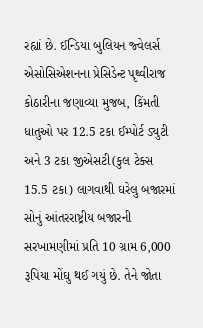રહ્યાં છે. ઈન્ડિયા બુલિયન જ્વેલર્સ એસોસિએશનના પ્રેસિડેન્ટ પૃથ્વીરાજ કોઠારીના જણાવ્યા મુજબ, કિંમતી ધાતુઓ પર 12.5 ટકા ઈમ્પોર્ટ ડ્યુટી અને 3 ટકા જીએસટી(કુલ ટેક્સ 15.5 ટકા) લાગવાથી ઘરેલુ બજારમાં સોનું આંતરરાષ્ટ્રીય બજારની સરખામણીમાં પ્રતિ 10 ગ્રામ 6,000 રૂપિયા મોંઘુ થઈ ગયું છે. તેને જોતા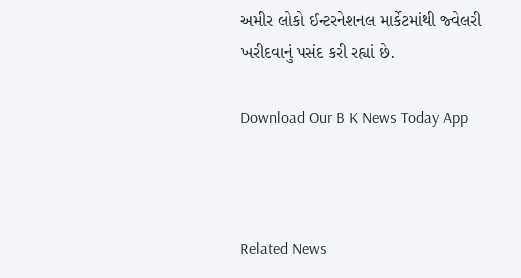અમીર લોકો ઈન્ટરનેશનલ માર્કેટમાંથી જ્વેલરી ખરીદવાનું પસંદ કરી રહ્યાં છે.

Download Our B K News Today App



Related News